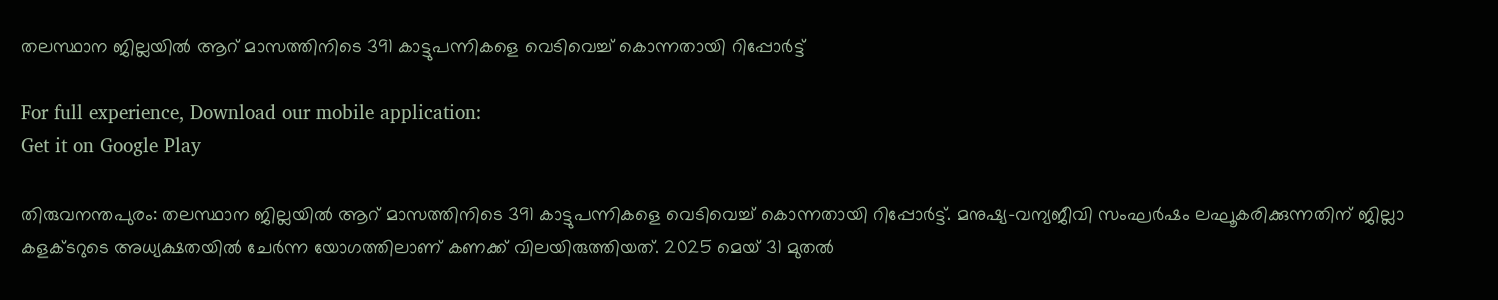തലസ്ഥാന ജില്ലയിൽ ആറ് മാസത്തിനിടെ 391 കാട്ടുപന്നികളെ വെടിവെച്ച് കൊന്നതായി റിപ്പോർട്ട്

For full experience, Download our mobile application:
Get it on Google Play

തിരുവനന്തപുരം: തലസ്ഥാന ജില്ലയിൽ ആറ് മാസത്തിനിടെ 391 കാട്ടുപന്നികളെ വെടിവെച്ച് കൊന്നതായി റിപ്പോർട്ട്. മനുഷ്യ-വന്യജീവി സംഘർഷം ലഘൂകരിക്കുന്നതിന് ജില്ലാ കളക്ടറുടെ അധ്യക്ഷതയിൽ ചേർന്ന യോഗത്തിലാണ് കണക്ക് വിലയിരുത്തിയത്. 2025 മെയ് 31 മുതൽ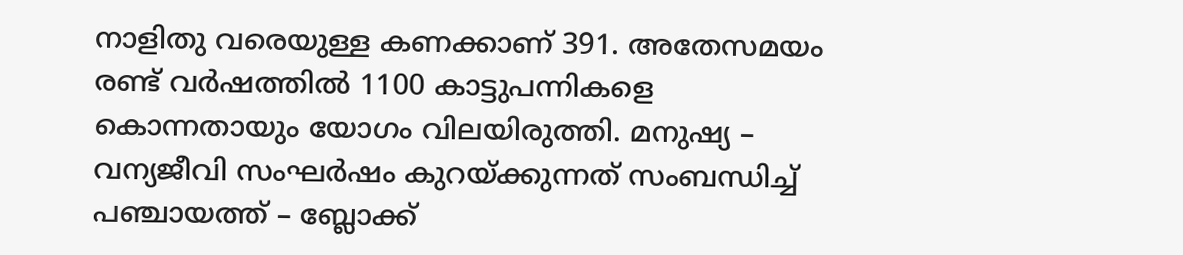നാളിതു വരെയുള്ള കണക്കാണ് 391. അതേസമയം രണ്ട് വർഷത്തിൽ 1100 കാട്ടുപന്നികളെ കൊന്നതായും യോഗം വിലയിരുത്തി. മനുഷ്യ – വന്യജീവി സംഘർഷം കുറയ്ക്കുന്നത് സംബന്ധിച്ച് പഞ്ചായത്ത് – ബ്ലോക്ക്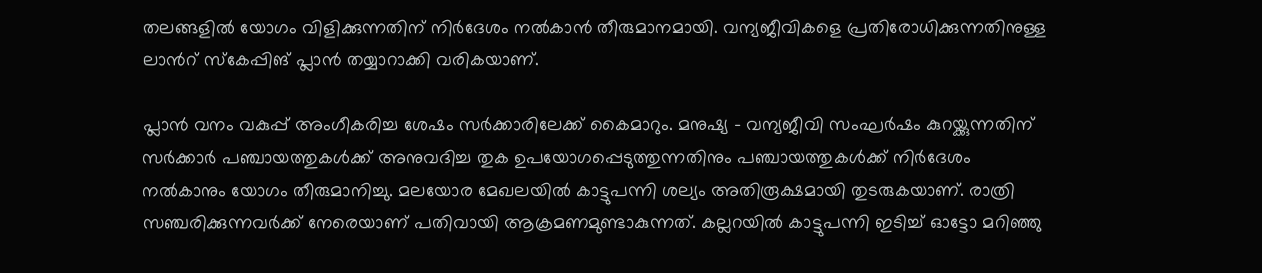തലങ്ങളിൽ യോഗം വിളിക്കുന്നതിന് നിർദേശം നൽകാൻ തീരുമാനമായി. വന്യജീവികളെ പ്രതിരോധിക്കുന്നതിനുള്ള ലാന്‍റ് സ്കേപ്പിങ് പ്ലാൻ തയ്യാറാക്കി വരികയാണ്.

പ്ലാൻ വനം വകുപ്പ് അംഗീകരിച്ച ശേഷം സർക്കാരിലേക്ക് കൈമാറും. മനുഷ്യ – വന്യജീവി സംഘർഷം കുറയ്ക്കുന്നതിന് സർക്കാർ പഞ്ചായത്തുകൾക്ക് അനുവദിച്ച തുക ഉപയോഗപ്പെടുത്തുന്നതിനും പഞ്ചായത്തുകൾക്ക് നിർദേശം നൽകാനും യോഗം തീരുമാനിച്ചു. മലയോര മേഖലയിൽ കാട്ടുപന്നി ശല്യം അതിരൂക്ഷമായി തുടരുകയാണ്. രാത്രി സഞ്ചരിക്കുന്നവർക്ക് നേരെയാണ് പതിവായി ആക്രമണമുണ്ടാകുന്നത്. കല്ലറയിൽ കാട്ടുപന്നി ഇടിച്ച് ഓട്ടോ മറിഞ്ഞു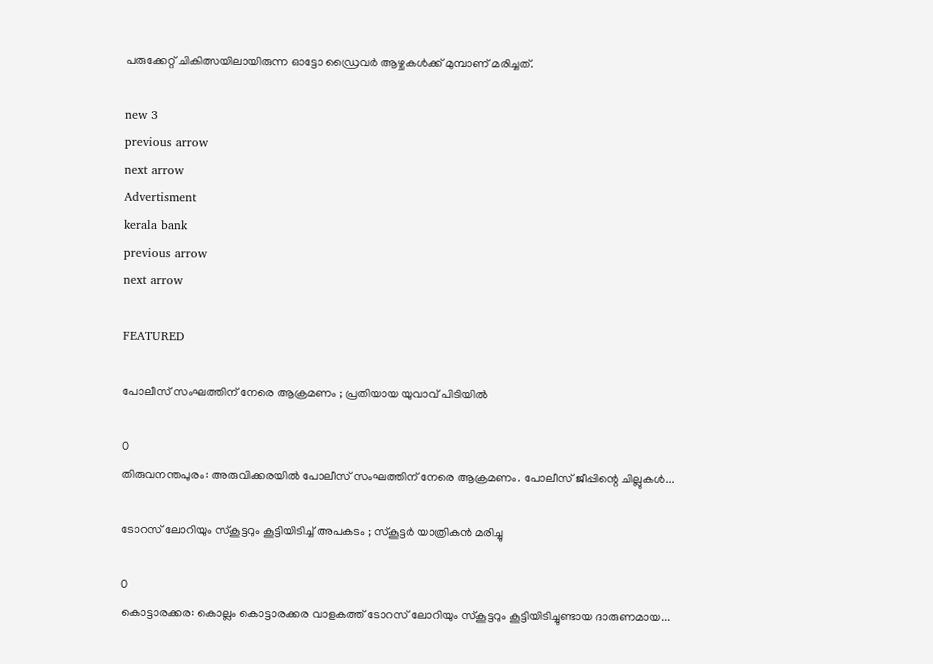പരുക്കേറ്റ് ചികിത്സയിലായിരുന്ന ഓട്ടോ ഡ്രൈവർ ആഴ്ചകൾക്ക് മുമ്പാണ് മരിച്ചത്.

new 3
previous arrow
next arrow
Advertisment
kerala bank
previous arrow
next arrow

FEATURED

പോലീസ് സംഘത്തിന് നേരെ ആക്രമണം ; പ്രതിയായ യുവാവ് പിടിയിൽ

0
തിരുവനന്തപുരം: അരുവിക്കരയിൽ പോലീസ് സംഘത്തിന് നേരെ ആക്രമണം. പോലീസ് ജീപ്പിന്റെ ചില്ലുകൾ...

ടോറസ് ലോറിയും സ്കൂട്ടറും കൂട്ടിയിടിച്ച് അപകടം ; സ്കൂട്ടർ യാത്രികൻ മരിച്ചു

0
കൊട്ടാരക്കര: കൊല്ലം കൊട്ടാരക്കര വാളകത്ത് ടോറസ് ലോറിയും സ്കൂട്ടറും കൂട്ടിയിടിച്ചുണ്ടായ ദാരുണമായ...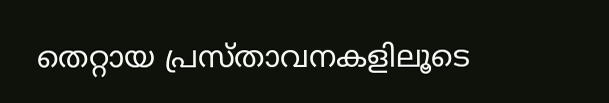തെറ്റായ പ്രസ്താവനകളിലൂടെ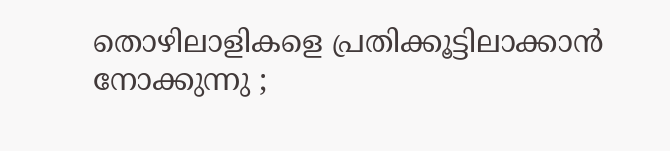തൊഴിലാളികളെ പ്രതിക്കൂട്ടിലാക്കാൻ നോക്കുന്നു ;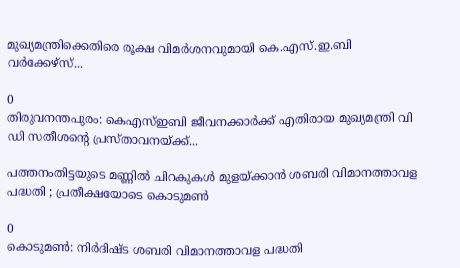മുഖ്യമന്ത്രിക്കെതിരെ രൂക്ഷ വിമർശനവുമായി കെ.എസ്.ഇ.ബി വർക്കേഴ്‌സ്...

0
തിരുവനന്തപുരം: കെഎസ്ഇബി ജീവനക്കാര്‍ക്ക് എതിരായ മുഖ്യമന്ത്രി വി ഡി സതീശന്റെ പ്രസ്താവനയ്ക്ക്...

പത്തനംതിട്ടയുടെ മണ്ണിൽ ചിറകുകൾ മുളയ്ക്കാൻ ശബരി വിമാനത്താവള പദ്ധതി ; പ്രതീക്ഷയോടെ കൊടുമൺ

0
കൊടുമൺ: നിർദിഷ്ട ശബരി വിമാനത്താവള പദ്ധതി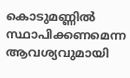കൊടുമണ്ണിൽ സ്ഥാപിക്കണമെന്ന ആവശ്യവുമായി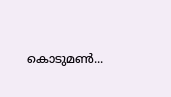കൊടുമൺ...